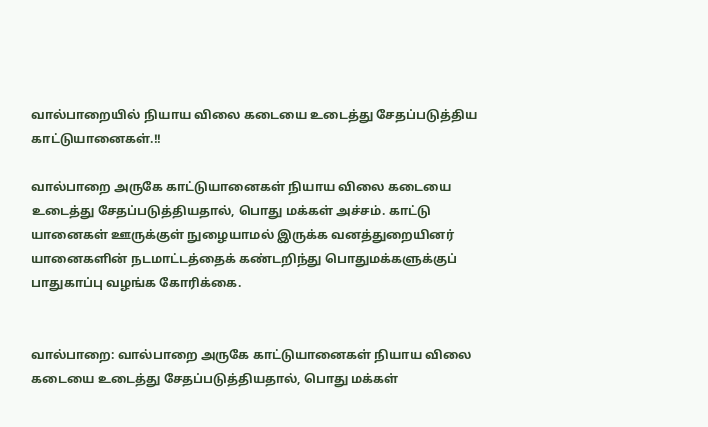வால்பாறையில் நியாய விலை கடையை உடைத்து சேதப்படுத்திய காட்டுயானைகள்.!!

வால்பாறை அருகே காட்டுயானைகள் நியாய விலை கடையை உடைத்து சேதப்படுத்தியதால், பொது மக்கள் அச்சம். காட்டு யானைகள் ஊருக்குள் நுழையாமல் இருக்க வனத்துறையினர் யானைகளின் நடமாட்டத்தைக் கண்டறிந்து பொதுமக்களுக்குப் பாதுகாப்பு வழங்க கோரிக்கை.


வால்பாறை: வால்பாறை அருகே காட்டுயானைகள் நியாய விலை கடையை உடைத்து சேதப்படுத்தியதால், பொது மக்கள்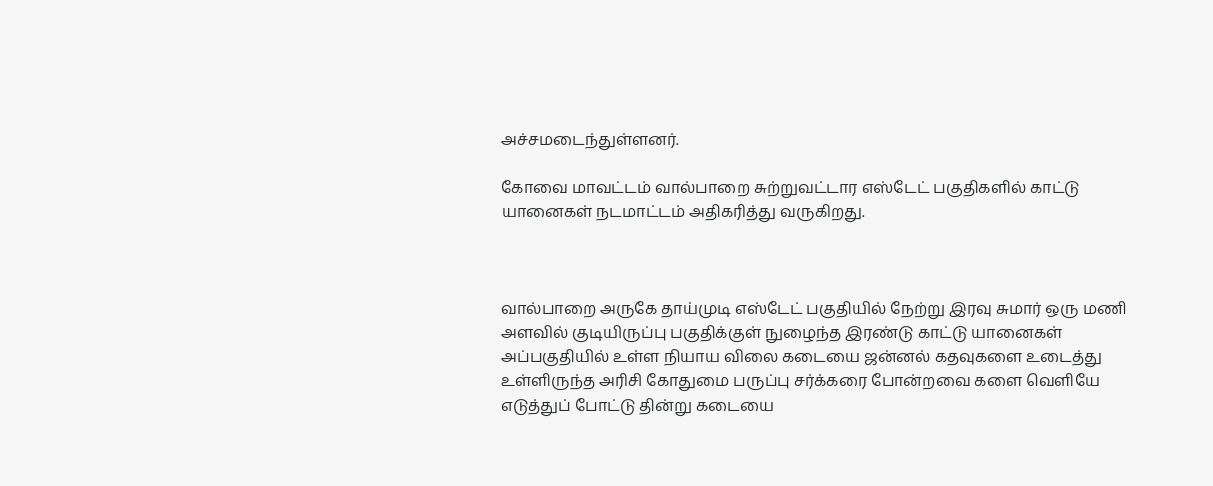அச்சமடைந்துள்ளனர்.

கோவை மாவட்டம் வால்பாறை சுற்றுவட்டார எஸ்டேட் பகுதிகளில் காட்டு யானைகள் நடமாட்டம் அதிகரித்து வருகிறது.



வால்பாறை அருகே தாய்முடி எஸ்டேட் பகுதியில் நேற்று இரவு சுமார் ஒரு மணி அளவில் குடியிருப்பு பகுதிக்குள் நுழைந்த இரண்டு காட்டு யானைகள் அப்பகுதியில் உள்ள நியாய விலை கடையை ஜன்னல் கதவுகளை உடைத்து உள்ளிருந்த அரிசி கோதுமை பருப்பு சர்க்கரை போன்றவை களை வெளியே எடுத்துப் போட்டு தின்று கடையை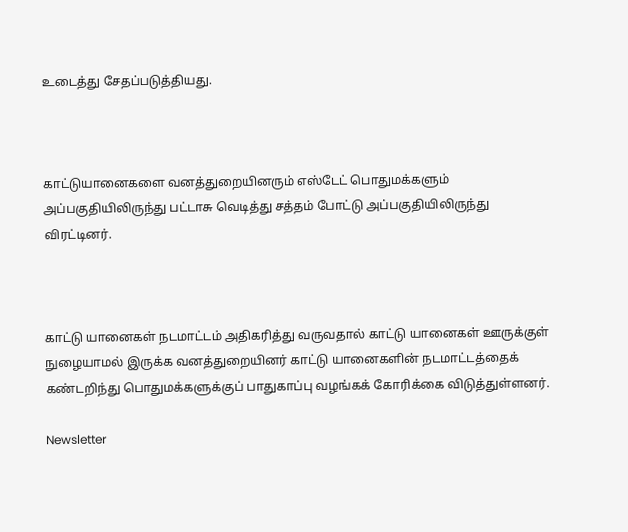உடைத்து சேதப்படுத்தியது.



காட்டுயானைகளை வனத்துறையினரும் எஸ்டேட் பொதுமக்களும் அப்பகுதியிலிருந்து பட்டாசு வெடித்து சத்தம் போட்டு அப்பகுதியிலிருந்து விரட்டினர்.



காட்டு யானைகள் நடமாட்டம் அதிகரித்து வருவதால் காட்டு யானைகள் ஊருக்குள் நுழையாமல் இருக்க வனத்துறையினர் காட்டு யானைகளின் நடமாட்டத்தைக் கண்டறிந்து பொதுமக்களுக்குப் பாதுகாப்பு வழங்கக் கோரிக்கை விடுத்துள்ளனர்.

Newsletter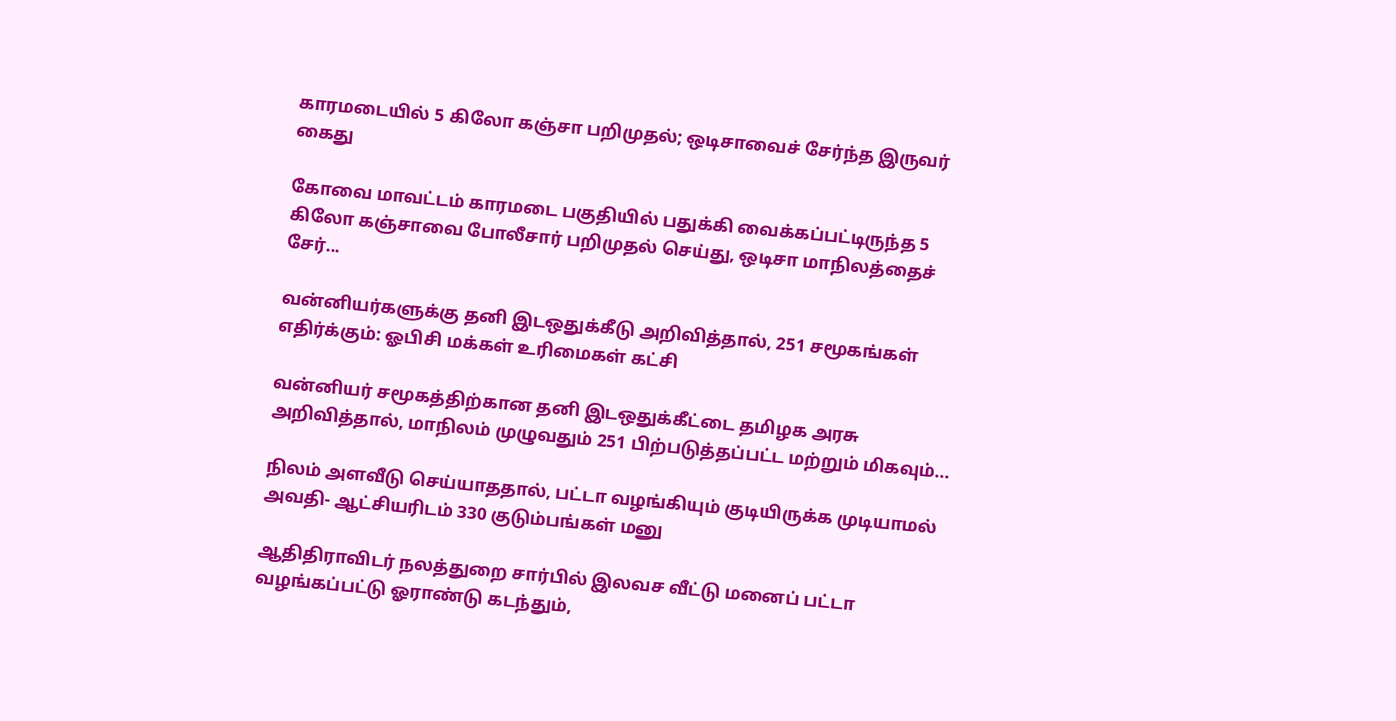காரமடையில் 5 கிலோ கஞ்சா பறிமுதல்; ஒடிசாவைச் சேர்ந்த இருவர் கைது

கோவை மாவட்டம் காரமடை பகுதியில் பதுக்கி வைக்கப்பட்டிருந்த 5 கிலோ கஞ்சாவை போலீசார் பறிமுதல் செய்து, ஒடிசா மாநிலத்தைச் சேர்...

வன்னியர்களுக்கு தனி இடஒதுக்கீடு அறிவித்தால், 251 சமூகங்கள் எதிர்க்கும்: ஓபிசி மக்கள் உரிமைகள் கட்சி

வன்னியர் சமூகத்திற்கான தனி இடஒதுக்கீட்டை தமிழக அரசு அறிவித்தால், மாநிலம் முழுவதும் 251 பிற்படுத்தப்பட்ட மற்றும் மிகவும்...

நிலம் அளவீடு செய்யாததால், பட்டா வழங்கியும் குடியிருக்க முடியாமல் அவதி- ஆட்சியரிடம் 330 குடும்பங்கள் மனு

ஆதிதிராவிடர் நலத்துறை சார்பில் இலவச வீட்டு மனைப் பட்டா வழங்கப்பட்டு ஓராண்டு கடந்தும்,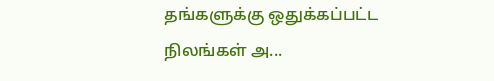தங்களுக்கு ஒதுக்கப்பட்ட நிலங்கள் அ...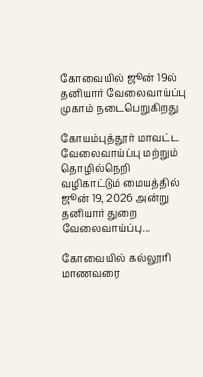கோவையில் ஜூன் 19ல் தனியார் வேலைவாய்ப்பு முகாம் நடைபெறுகிறது

கோயம்புத்தூர் மாவட்ட வேலைவாய்ப்பு மற்றும் தொழில்நெறி வழிகாட்டும் மையத்தில் ஜூன் 19, 2026 அன்று தனியார் துறை வேலைவாய்ப்பு...

கோவையில் கல்லூரி மாணவரை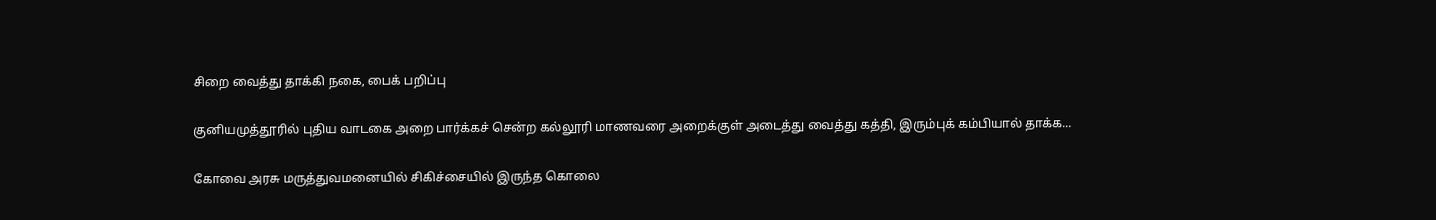சிறை வைத்து தாக்கி நகை, பைக் பறிப்பு

குனியமுத்தூரில் புதிய வாடகை அறை பார்க்கச் சென்ற கல்லூரி மாணவரை அறைக்குள் அடைத்து வைத்து கத்தி, இரும்புக் கம்பியால் தாக்க...

கோவை அரசு மருத்துவமனையில் சிகிச்சையில் இருந்த கொலை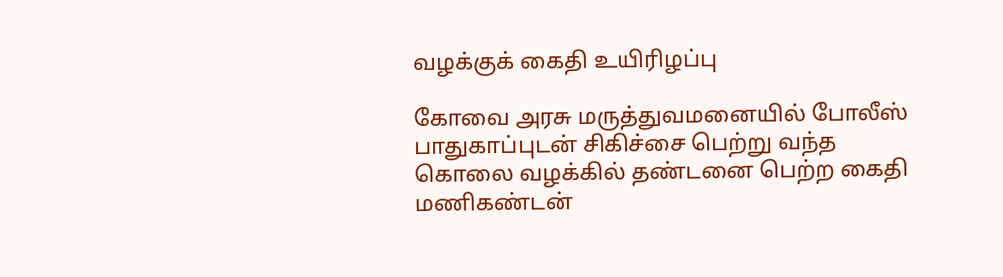வழக்குக் கைதி உயிரிழப்பு

கோவை அரசு மருத்துவமனையில் போலீஸ் பாதுகாப்புடன் சிகிச்சை பெற்று வந்த கொலை வழக்கில் தண்டனை பெற்ற கைதி மணிகண்டன்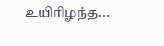உயிரிழந்த...